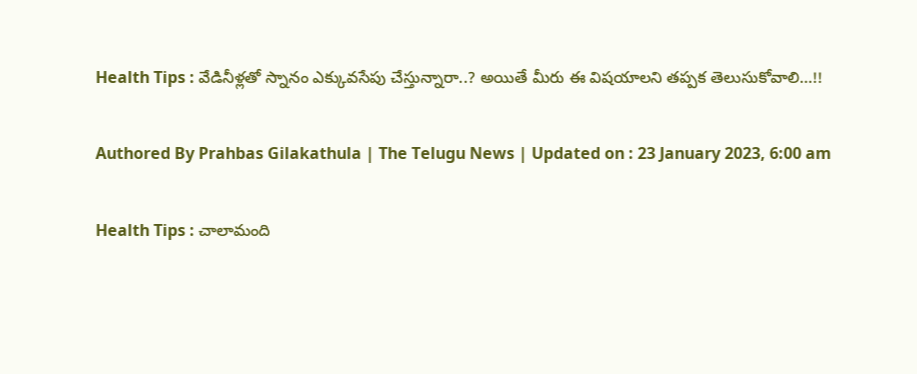Health Tips : వేడినీళ్లతో స్నానం ఎక్కువసేపు చేస్తున్నారా..? అయితే మీరు ఈ విషయాలని తప్పక తెలుసుకోవాలి…!!

Authored By Prahbas Gilakathula | The Telugu News | Updated on : 23 January 2023, 6:00 am

Health Tips : చాలామంది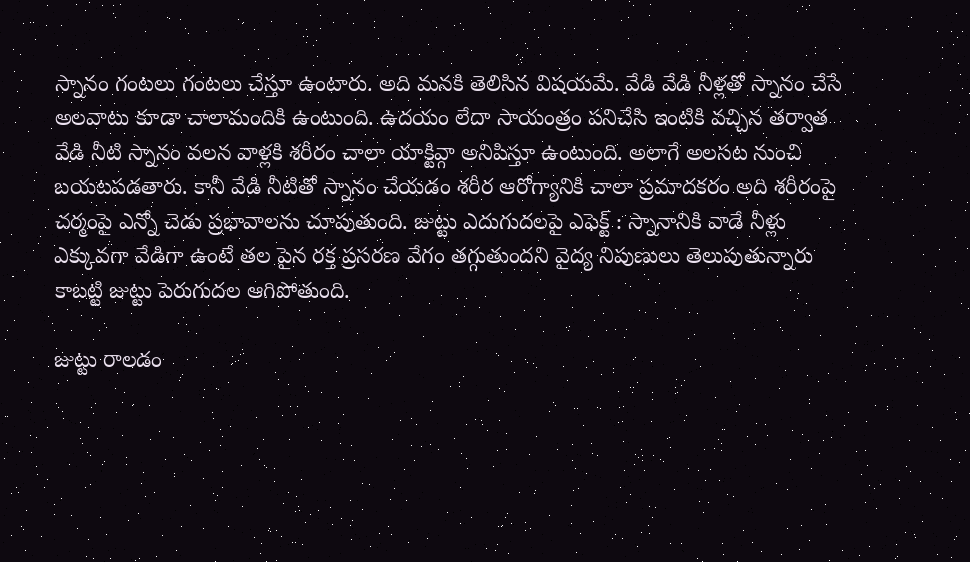స్నానం గంటలు గంటలు చేస్తూ ఉంటారు. అది మనకి తెలిసిన విషయమే. వేడి వేడి నీళ్లతో స్నానం చేసే అలవాటు కూడా చాలామందికి ఉంటుంది. ఉదయం లేదా సాయంత్రం పనిచేసి ఇంటికి వచ్చిన తర్వాత వేడి నీటి స్నానం వలన వాళ్లకి శరీరం చాలా యాక్టివ్గా అనిపిస్తూ ఉంటుంది. అలాగే అలసట నుంచి బయటపడతారు. కానీ వేడి నీటితో స్నానం చేయడం శరీర ఆరోగ్యానికి చాలా ప్రమాదకరం అది శరీరంపై చర్మంపై ఎన్నో చెడు ప్రభావాలను చూపుతుంది. జుట్టు ఎదుగుదలపై ఎఫెక్ట్ : స్నానానికి వాడే నీళ్లు ఎక్కువగా వేడిగా ఉంటే తల పైన రక్త ప్రసరణ వేగం తగ్గుతుందని వైద్య నిపుణులు తెలుపుతున్నారు కాబట్టి జుట్టు పెరుగుదల ఆగిపోతుంది.

జుట్టు రాలడం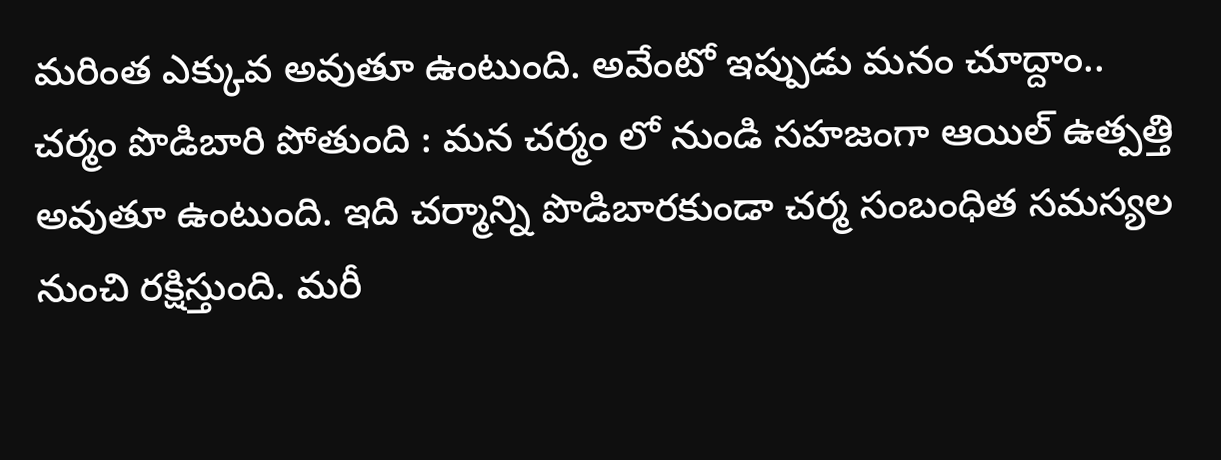మరింత ఎక్కువ అవుతూ ఉంటుంది. అవేంటో ఇప్పుడు మనం చూద్దాం.. చర్మం పొడిబారి పోతుంది : మన చర్మం లో నుండి సహజంగా ఆయిల్ ఉత్పత్తి అవుతూ ఉంటుంది. ఇది చర్మాన్ని పొడిబారకుండా చర్మ సంబంధిత సమస్యల నుంచి రక్షిస్తుంది. మరీ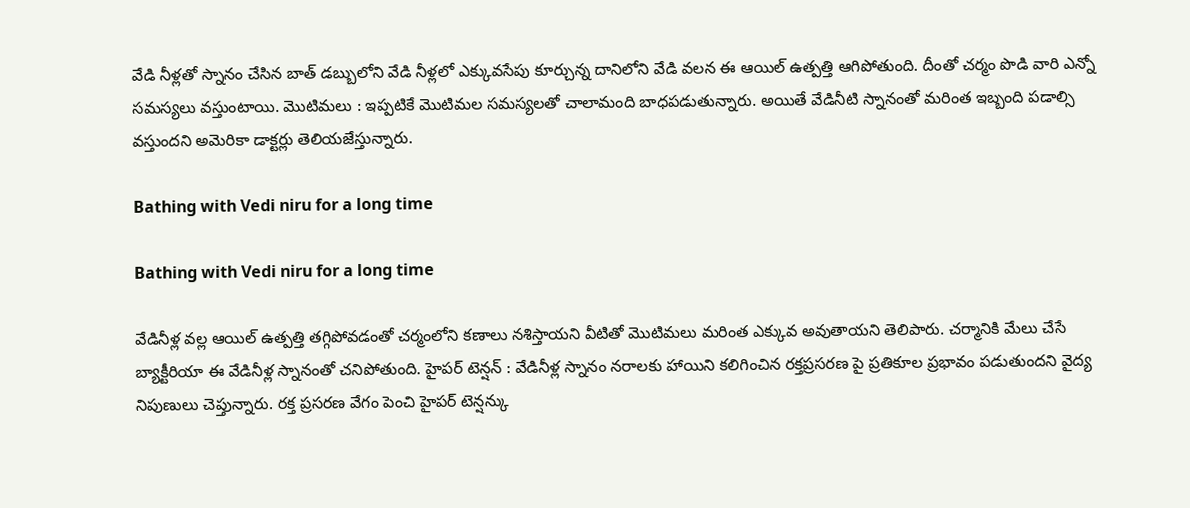వేడి నీళ్లతో స్నానం చేసిన బాత్ డబ్బులోని వేడి నీళ్లలో ఎక్కువసేపు కూర్చున్న దానిలోని వేడి వలన ఈ ఆయిల్ ఉత్పత్తి ఆగిపోతుంది. దీంతో చర్మం పొడి వారి ఎన్నో సమస్యలు వస్తుంటాయి. మొటిమలు : ఇప్పటికే మొటిమల సమస్యలతో చాలామంది బాధపడుతున్నారు. అయితే వేడినీటి స్నానంతో మరింత ఇబ్బంది పడాల్సి వస్తుందని అమెరికా డాక్టర్లు తెలియజేస్తున్నారు.

Bathing with Vedi niru for a long time

Bathing with Vedi niru for a long time

వేడినీళ్ల వల్ల ఆయిల్ ఉత్పత్తి తగ్గిపోవడంతో చర్మంలోని కణాలు నశిస్తాయని వీటితో మొటిమలు మరింత ఎక్కువ అవుతాయని తెలిపారు. చర్మానికి మేలు చేసే బ్యాక్టీరియా ఈ వేడినీళ్ల స్నానంతో చనిపోతుంది. హైపర్ టెన్షన్ : వేడినీళ్ల స్నానం నరాలకు హాయిని కలిగించిన రక్తప్రసరణ పై ప్రతికూల ప్రభావం పడుతుందని వైద్య నిపుణులు చెప్తున్నారు. రక్త ప్రసరణ వేగం పెంచి హైపర్ టెన్షన్కు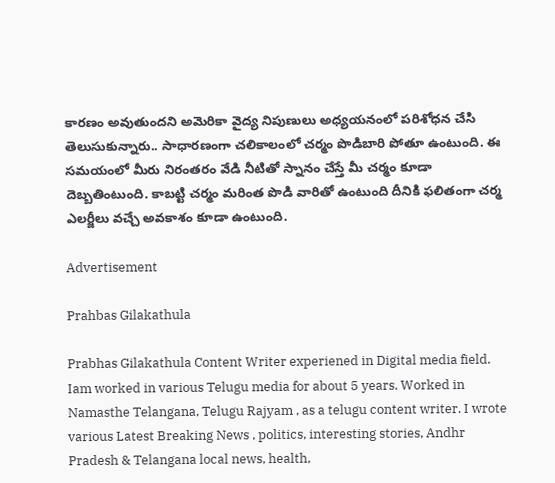కారణం అవుతుందని అమెరికా వైద్య నిపుణులు అధ్యయనంలో పరిశోధన చేసి తెలుసుకున్నారు.. సాధారణంగా చలికాలంలో చర్మం పొడిబారి పోతూ ఉంటుంది. ఈ సమయంలో మీరు నిరంతరం వేడి నీటితో స్నానం చేస్తే మీ చర్మం కూడా దెబ్బతింటుంది. కాబట్టి చర్మం మరింత పొడి వారితో ఉంటుంది దీనికి ఫలితంగా చర్మ ఎలర్జీలు వచ్చే అవకాశం కూడా ఉంటుంది.

Advertisement

Prahbas Gilakathula

Prabhas Gilakathula Content Writer experiened in Digital media field. Iam worked in various Telugu media for about 5 years. Worked in Namasthe Telangana, Telugu Rajyam , as a telugu content writer. I wrote various Latest Breaking News , politics, interesting stories, Andhr Pradesh & Telangana local news, health,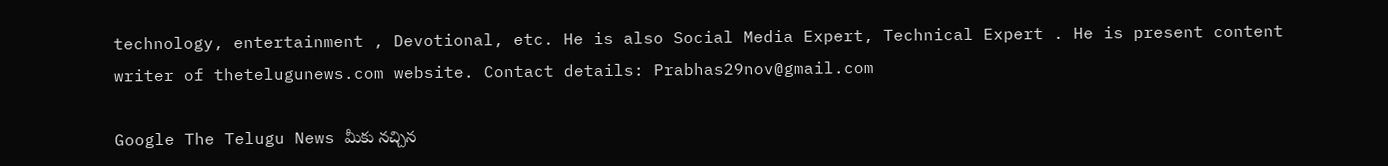technology, entertainment , Devotional, etc. He is also Social Media Expert, Technical Expert . He is present content writer of thetelugunews.com website. Contact details: Prabhas29nov@gmail.com

Google The Telugu News మీకు నచ్చిన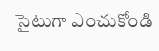సైటుగా ఎంచుకోండి